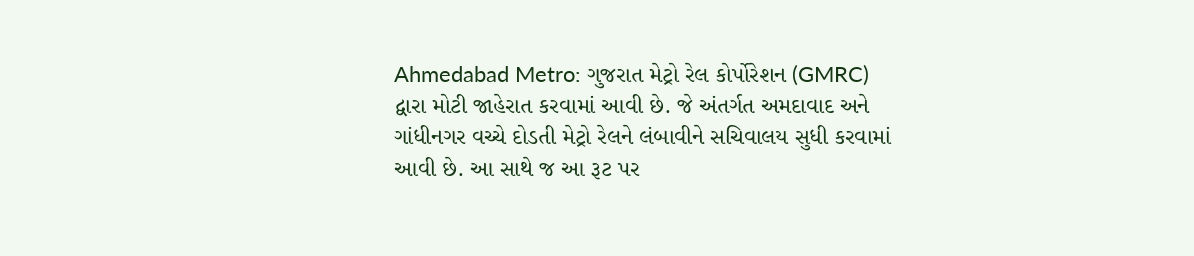Ahmedabad Metro: ગુજરાત મેટ્રો રેલ કોર્પોરેશન (GMRC) દ્વારા મોટી જાહેરાત કરવામાં આવી છે. જે અંતર્ગત અમદાવાદ અને ગાંધીનગર વચ્ચે દોડતી મેટ્રો રેલને લંબાવીને સચિવાલય સુધી કરવામાં આવી છે. આ સાથે જ આ રૂટ પર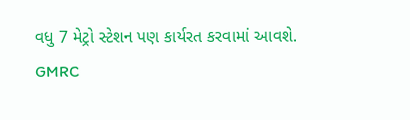વધુ 7 મેટ્રો સ્ટેશન પણ કાર્યરત કરવામાં આવશે.
GMRC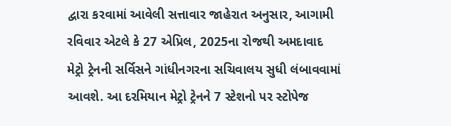દ્વારા કરવામાં આવેલી સત્તાવાર જાહેરાત અનુસાર, આગામી રવિવાર એટલે કે 27 એપ્રિલ, 2025ના રોજથી અમદાવાદ મેટ્રો ટ્રેનની સર્વિસને ગાંધીનગરના સચિવાલય સુધી લંબાવવામાં આવશે. આ દરમિયાન મેટ્રો ટ્રેનને 7 સ્ટેશનો પર સ્ટોપેજ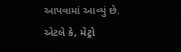આપવામાં આવ્યું છે.
એટલે કે, મેટ્રો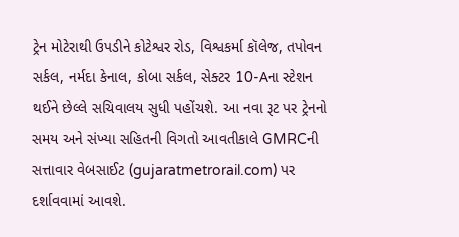ટ્રેન મોટેરાથી ઉપડીને કોટેશ્વર રોડ, વિશ્વકર્મા કૉલેજ, તપોવન સર્કલ, નર્મદા કેનાલ, કોબા સર્કલ, સેક્ટર 10-Aના સ્ટેશન થઈને છેલ્લે સચિવાલય સુધી પહોંચશે. આ નવા રૂટ પર ટ્રેનનો સમય અને સંખ્યા સહિતની વિગતો આવતીકાલે GMRCની સત્તાવાર વેબસાઈટ (gujaratmetrorail.com) પર દર્શાવવામાં આવશે.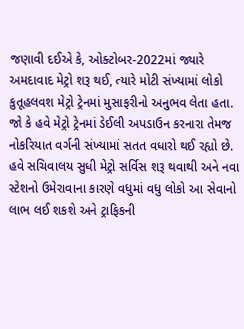જણાવી દઈએ કે, ઓક્ટોબર-2022માં જ્યારે અમદાવાદ મેટ્રો શરૂ થઈ, ત્યારે મોટી સંખ્યામાં લોકો કુતૂહલવશ મેટ્રો ટ્રેનમાં મુસાફરીનો અનુભવ લેતા હતા. જો કે હવે મેટ્રો ટ્રેનમાં ડેઈલી અપડાઉન કરનારા તેમજ નોકરિયાત વર્ગની સંખ્યામાં સતત વધારો થઈ રહ્યો છે. હવે સચિવાલય સુધી મેટ્રો સર્વિસ શરૂ થવાથી અને નવા સ્ટેશનો ઉમેરાવાના કારણે વધુમાં વધુ લોકો આ સેવાનો લાભ લઈ શકશે અને ટ્રાફિકની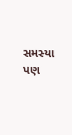સમસ્યા પણ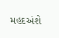મહદઅંશે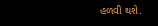હળવી થશે.